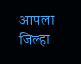आपला जिल्हा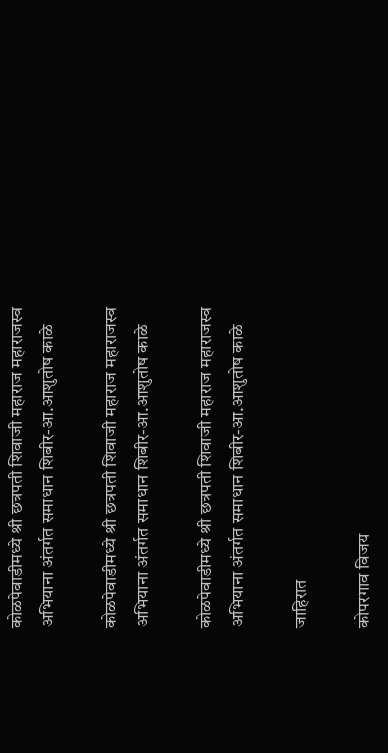कोळपेवाडीमध्ये श्री छत्रपती शिवाजी महाराज महाराजस्व अभियाना अंतर्गत समाधान शिबीर-आ.आशुतोष काळे

कोळपेवाडीमध्ये श्री छत्रपती शिवाजी महाराज महाराजस्व अभियाना अंतर्गत समाधान शिबीर-आ.आशुतोष काळे

कोळपेवाडीमध्ये श्री छत्रपती शिवाजी महाराज महाराजस्व अभियाना अंतर्गत समाधान शिबीर-आ.आशुतोष काळे

जाहिरात

कोपरगाव विजय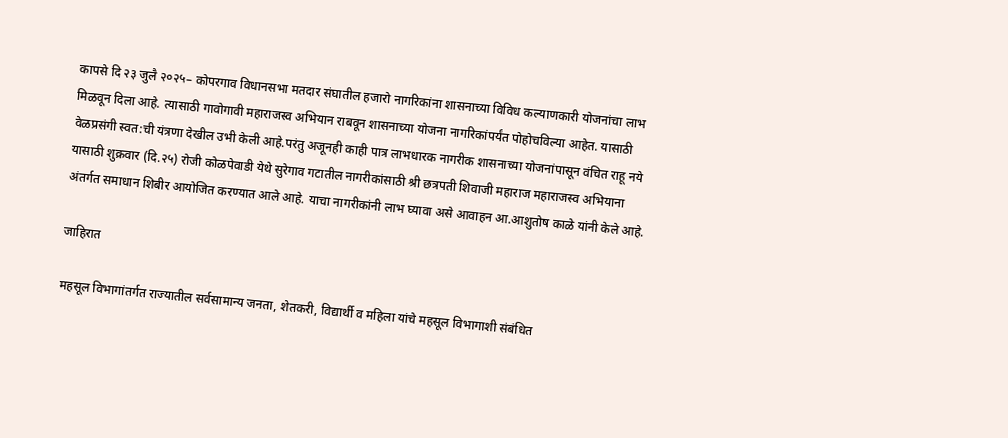कापसे दि २३ जुलै २०२५– कोपरगाव विधानसभा मतदार संघातील हजारो नागरिकांना शासनाच्या विविध कल्याणकारी योजनांचा लाभ मिळवून दिला आहे. त्यासाठी गावोगावी महाराजस्व अभियान राबवून शासनाच्या योजना नागरिकांपर्यंत पोहोचविल्या आहेत. यासाठी वेळप्रसंगी स्वत:ची यंत्रणा देखील उभी केली आहे.परंतु अजूनही काही पात्र लाभधारक नागरीक शासनाच्या योजनांपासून वंचित राहू नये यासाठी शुक्रवार (दि.२५) रोजी कोळपेवाडी येथे सुरेगाव गटातील नागरीकांसाठी श्री छत्रपती शिवाजी महाराज महाराजस्व अभियाना अंतर्गत समाधान शिबीर आयोजित करण्यात आले आहे. याचा नागरीकांनी लाभ घ्यावा असे आवाहन आ.आशुतोष काळे यांनी केले आहे.

जाहिरात

महसूल विभागांतर्गत राज्यातील सर्वसामान्य जनता, शेतकरी, विद्यार्थी व महिला यांचे महसूल विभागाशी संबंधित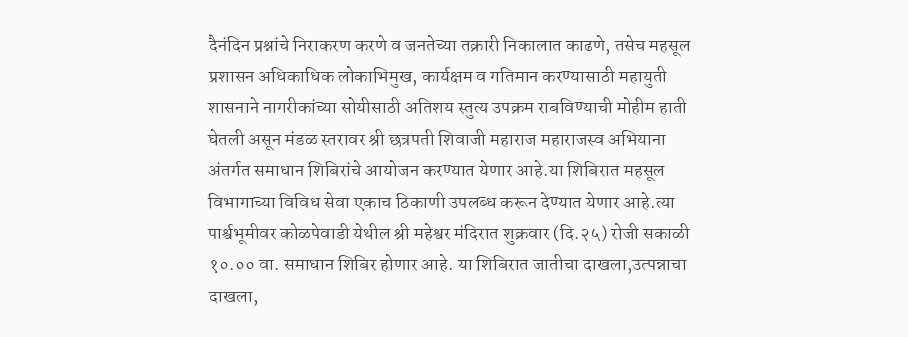दैनंदिन प्रश्नांचे निराकरण करणे व जनतेच्या तक्रारी निकालात काढणे, तसेच महसूल प्रशासन अधिकाधिक लोकाभिमुख, कार्यक्षम व गतिमान करण्यासाठी महायुती शासनाने नागरीकांच्या सोयीसाठी अतिशय स्तुत्य उपक्रम राबविण्याची मोहीम हाती घेतली असून मंडळ स्तरावर श्री छत्रपती शिवाजी महाराज महाराजस्व अभियाना अंतर्गत समाधान शिबिरांचे आयोजन करण्यात येणार आहे.या शिबिरात महसूल विभागाच्या विविध सेवा एकाच ठिकाणी उपलब्ध करून देण्यात येणार आहे.त्या पार्श्वभूमीवर कोळपेवाडी येथील श्री महेश्वर मंदिरात शुक्रवार (दि.२५) रोजी सकाळी १०.०० वा. समाधान शिबिर होणार आहे. या शिबिरात जातीचा दाखला,उत्पन्नाचा दाखला,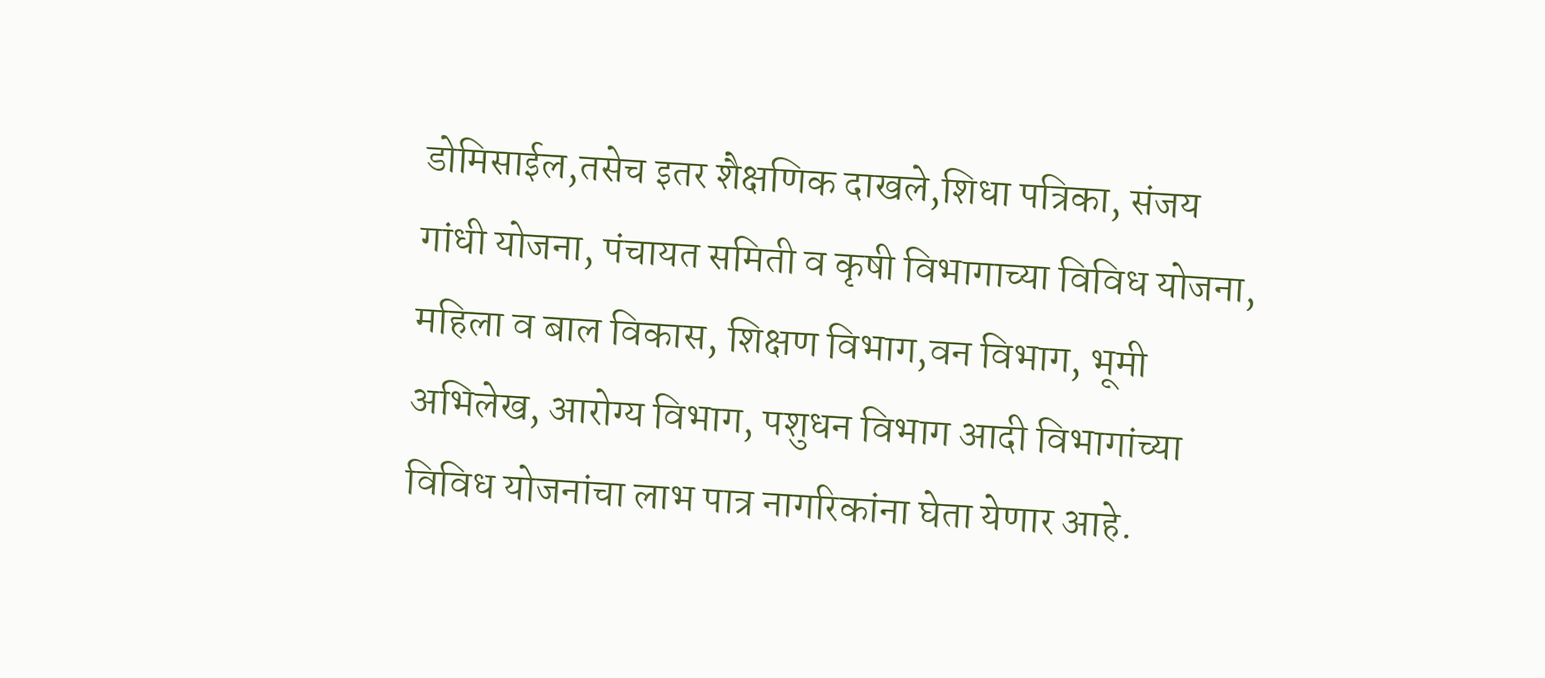डोमिसाईल,तसेच इतर शैक्षणिक दाखले,शिधा पत्रिका, संजय गांधी योजना, पंचायत समिती व कृषी विभागाच्या विविध योजना, महिला व बाल विकास, शिक्षण विभाग,वन विभाग, भूमी अभिलेख, आरोग्य विभाग, पशुधन विभाग आदी विभागांच्या विविध योजनांचा लाभ पात्र नागरिकांना घेता येणार आहे.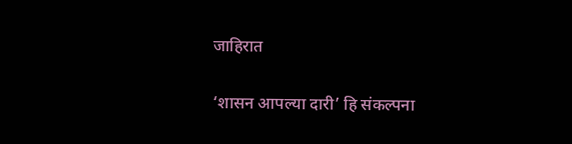जाहिरात

‘शासन आपल्या दारी’ हि संकल्पना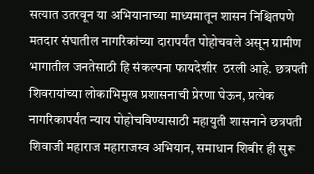सत्यात उतरवून या अभियानाच्या माध्यमातून शासन निश्चितपणे मतदार संघातील नागरिकांच्या दारापर्यंत पोहोचवले असून ग्रामीण भागातील जनतेसाठी हि संकल्पना फायदेशीर  ठरली आहे. छत्रपती शिवरायांच्या लोकाभिमुख प्रशासनाची प्रेरणा घेऊन, प्रत्येक नागरिकापर्यंत न्याय पोहोचविण्यासाठी महायुती शासनाने छत्रपती शिवाजी महाराज महाराजस्व अभियान, समाधान शिबीर ही सुरू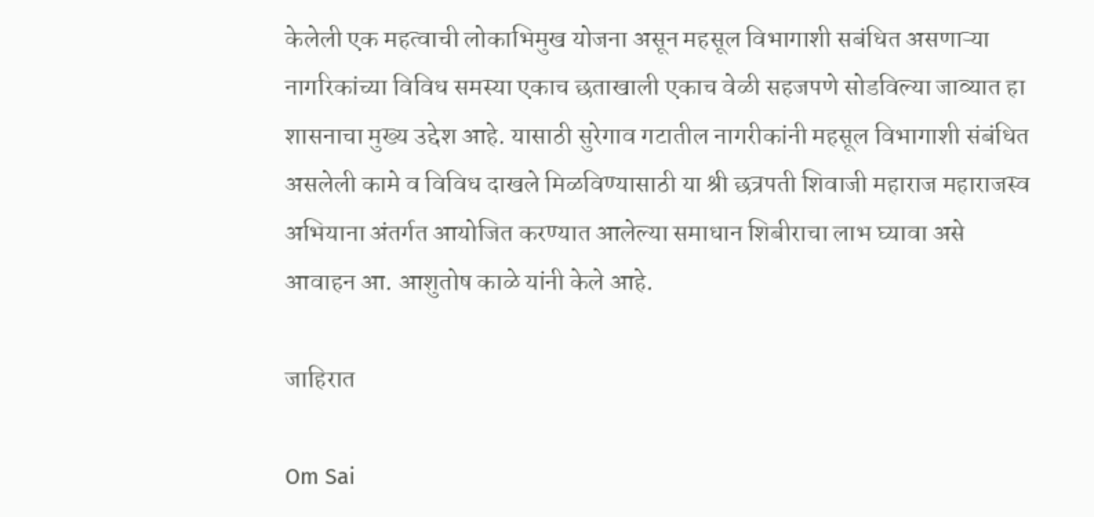केलेली एक महत्वाची लोकाभिमुख योजना असून महसूल विभागाशी सबंधित असणाऱ्या नागरिकांच्या विविध समस्या एकाच छताखाली एकाच वेळी सहजपणे सोडविल्या जाव्यात हा शासनाचा मुख्य उद्देश आहे. यासाठी सुरेगाव गटातील नागरीकांनी महसूल विभागाशी संबंधित असलेली कामे व विविध दाखले मिळविण्यासाठी या श्री छत्रपती शिवाजी महाराज महाराजस्व अभियाना अंतर्गत आयोजित करण्यात आलेल्या समाधान शिबीराचा लाभ घ्यावा असे आवाहन आ. आशुतोष काळे यांनी केले आहे.

जाहिरात

Om Sai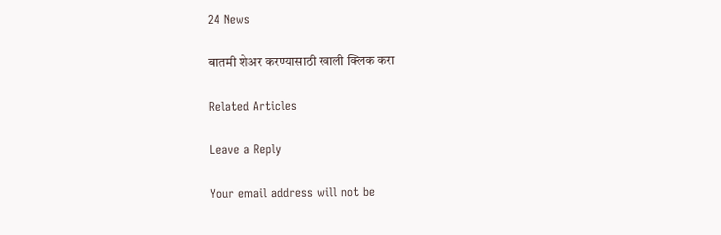24 News

बातमी शेअर करण्यासाठी खाली क्लिक करा

Related Articles

Leave a Reply

Your email address will not be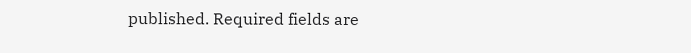published. Required fields are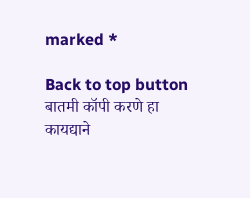marked *

Back to top button
बातमी कॉपी करणे हा कायद्याने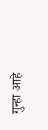गुन्हा आहे